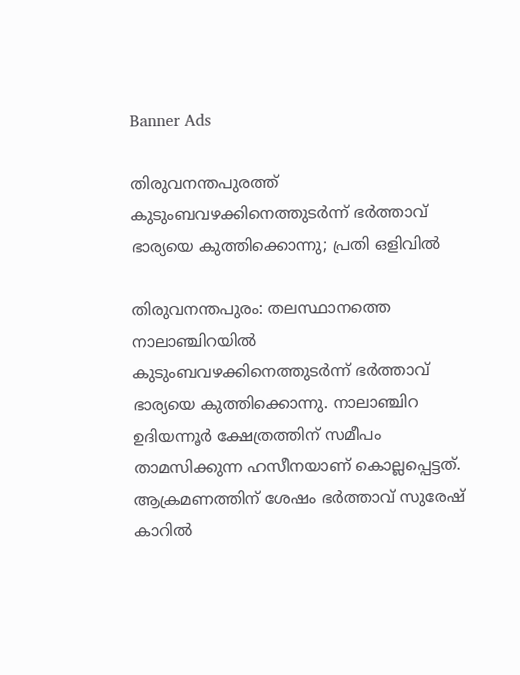Banner Ads

തിരുവനന്തപുരത്ത് കുടുംബവഴക്കിനെത്തുടർന്ന് ഭർത്താവ് ഭാര്യയെ കുത്തിക്കൊന്നു; പ്രതി ഒളിവിൽ

തിരുവനന്തപുരം: തലസ്ഥാനത്തെ നാലാഞ്ചിറയിൽ കുടുംബവഴക്കിനെത്തുടർന്ന് ഭർത്താവ് ഭാര്യയെ കുത്തിക്കൊന്നു. നാലാഞ്ചിറ ഉദിയന്നൂർ ക്ഷേത്രത്തിന് സമീപം താമസിക്കുന്ന ഹസീനയാണ് കൊല്ലപ്പെട്ടത്. ആക്രമണത്തിന് ശേഷം ഭർത്താവ് സുരേഷ് കാറിൽ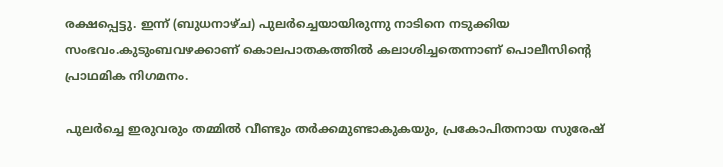രക്ഷപ്പെട്ടു. ഇന്ന് (ബുധനാഴ്ച) പുലർച്ചെയായിരുന്നു നാടിനെ നടുക്കിയ സംഭവം.കുടുംബവഴക്കാണ് കൊലപാതകത്തിൽ കലാശിച്ചതെന്നാണ് പൊലീസിന്റെ പ്രാഥമിക നിഗമനം.

പുലർച്ചെ ഇരുവരും തമ്മിൽ വീണ്ടും തർക്കമുണ്ടാകുകയും, പ്രകോപിതനായ സുരേഷ്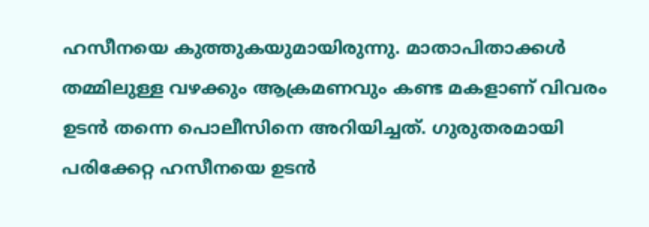ഹസീനയെ കുത്തുകയുമായിരുന്നു. മാതാപിതാക്കൾ തമ്മിലുള്ള വഴക്കും ആക്രമണവും കണ്ട മകളാണ് വിവരം ഉടൻ തന്നെ പൊലീസിനെ അറിയിച്ചത്. ഗുരുതരമായി പരിക്കേറ്റ ഹസീനയെ ഉടൻ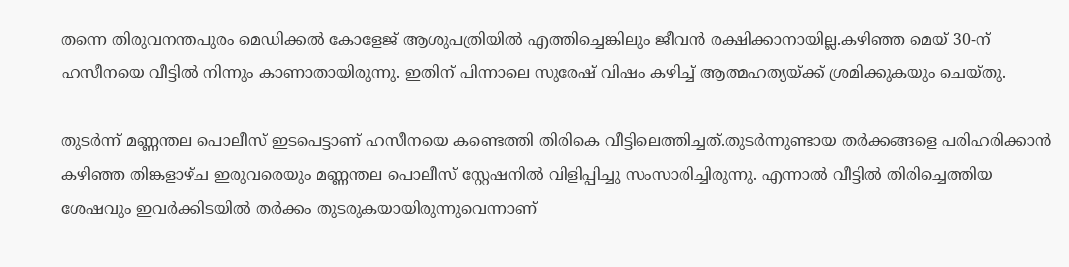തന്നെ തിരുവനന്തപുരം മെഡിക്കൽ കോളേജ് ആശുപത്രിയിൽ എത്തിച്ചെങ്കിലും ജീവൻ രക്ഷിക്കാനായില്ല.കഴിഞ്ഞ മെയ് 30-ന് ഹസീനയെ വീട്ടിൽ നിന്നും കാണാതായിരുന്നു. ഇതിന് പിന്നാലെ സുരേഷ് വിഷം കഴിച്ച് ആത്മഹത്യയ്ക്ക് ശ്രമിക്കുകയും ചെയ്തു.

തുടർന്ന് മണ്ണന്തല പൊലീസ് ഇടപെട്ടാണ് ഹസീനയെ കണ്ടെത്തി തിരികെ വീട്ടിലെത്തിച്ചത്.തുടർന്നുണ്ടായ തർക്കങ്ങളെ പരിഹരിക്കാൻ കഴിഞ്ഞ തിങ്കളാഴ്ച ഇരുവരെയും മണ്ണന്തല പൊലീസ് സ്റ്റേഷനിൽ വിളിപ്പിച്ചു സംസാരിച്ചിരുന്നു. എന്നാൽ വീട്ടിൽ തിരിച്ചെത്തിയ ശേഷവും ഇവർക്കിടയിൽ തർക്കം തുടരുകയായിരുന്നുവെന്നാണ്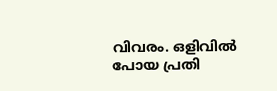വിവരം. ഒളിവിൽ പോയ പ്രതി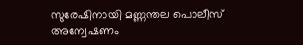സുരേഷിനായി മണ്ണന്തല പൊലീസ് അന്വേഷണം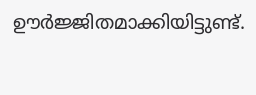ഊർജ്ജിതമാക്കിയിട്ടുണ്ട്.